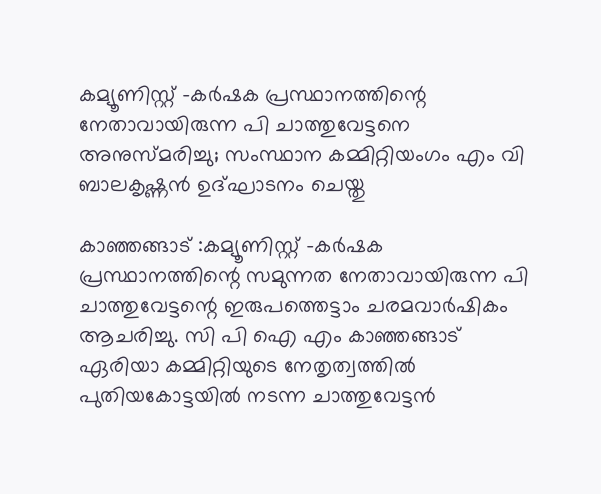കമ്യൂണിസ്റ്റ് -കര്‍ഷക പ്രസ്ഥാനത്തിന്റെ നേതാവായിരുന്ന പി ചാത്തുവേട്ടനെ അനുസ്മരിച്ചു; സംസ്ഥാന കമ്മിറ്റിയംഗം എം വി ബാലകൃഷ്ണന്‍ ഉദ്ഘാടനം ചെയ്തു

കാഞ്ഞങ്ങാട് :കമ്യൂണിസ്റ്റ് -കര്‍ഷക പ്രസ്ഥാനത്തിന്റെ സമുന്നത നേതാവായിരുന്ന പി ചാത്തുവേട്ടന്റെ ഇരുപത്തെട്ടാം ചരമവാര്‍ഷികം ആചരിച്ചു. സി പി ഐ എം കാഞ്ഞങ്ങാട് ഏരിയാ കമ്മിറ്റിയുടെ നേതൃത്വത്തില്‍ പുതിയകോട്ടയില്‍ നടന്ന ചാത്തുവേട്ടന്‍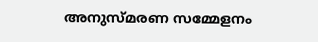അനുസ്മരണ സമ്മേളനം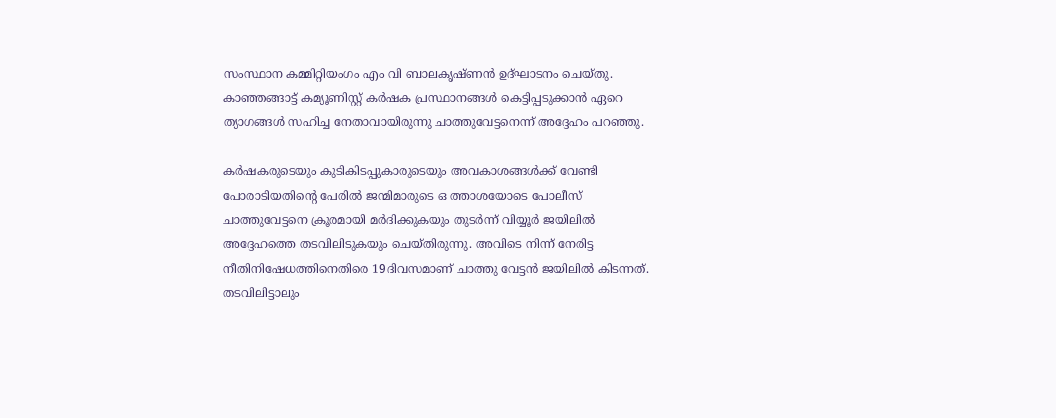സംസ്ഥാന കമ്മിറ്റിയംഗം എം വി ബാലകൃഷ്ണന്‍ ഉദ്ഘാടനം ചെയ്തു. കാഞ്ഞങ്ങാട്ട് കമ്യൂണിസ്റ്റ് കര്‍ഷക പ്രസ്ഥാനങ്ങള്‍ കെട്ടിപ്പടുക്കാന്‍ ഏറെ ത്യാഗങ്ങള്‍ സഹിച്ച നേതാവായിരുന്നു ചാത്തുവേട്ടനെന്ന് അദ്ദേഹം പറഞ്ഞു.

കര്‍ഷകരുടെയും കുടികിടപ്പുകാരുടെയും അവകാശങ്ങള്‍ക്ക് വേണ്ടി പോരാടിയതിന്റെ പേരില്‍ ജന്മിമാരുടെ ഒ ത്താശയോടെ പോലീസ് ചാത്തുവേട്ടനെ ക്രൂരമായി മര്‍ദിക്കുകയും തുടര്‍ന്ന് വിയ്യൂര്‍ ജയിലില്‍ അദ്ദേഹത്തെ തടവിലിടുകയും ചെയ്തിരുന്നു. അവിടെ നിന്ന് നേരിട്ട നീതിനിഷേധത്തിനെതിരെ 19ദിവസമാണ് ചാത്തു വേട്ടന്‍ ജയിലില്‍ കിടന്നത്. തടവിലിട്ടാലും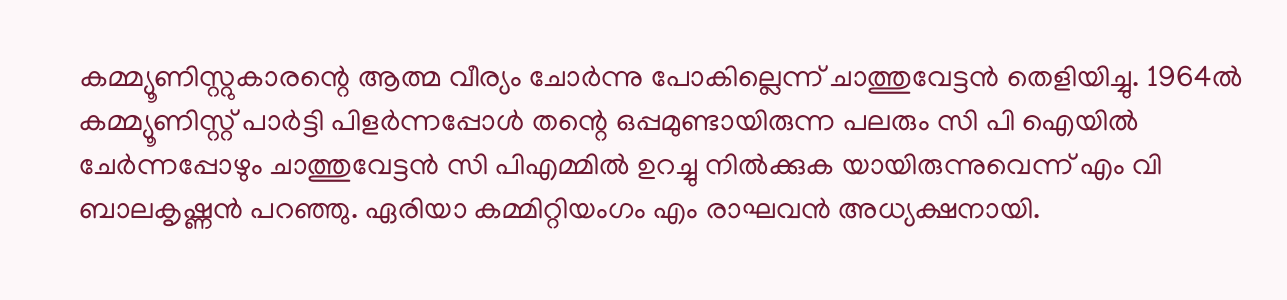കമ്മ്യൂണിസ്റ്റുകാരന്റെ ആത്മ വീര്യം ചോര്‍ന്നു പോകില്ലെന്ന് ചാത്തുവേട്ടന്‍ തെളിയിച്ചു. 1964ല്‍ കമ്മ്യൂണിസ്റ്റ് പാര്‍ട്ടി പിളര്‍ന്നപ്പോള്‍ തന്റെ ഒപ്പമുണ്ടായിരുന്ന പലരും സി പി ഐയില്‍ ചേര്‍ന്നപ്പോഴും ചാത്തുവേട്ടന്‍ സി പിഎമ്മില്‍ ഉറച്ചു നില്‍ക്കുക യായിരുന്നുവെന്ന് എം വി ബാലകൃഷ്ണന്‍ പറഞ്ഞു. ഏരിയാ കമ്മിറ്റിയംഗം എം രാഘവന്‍ അധ്യക്ഷനായി.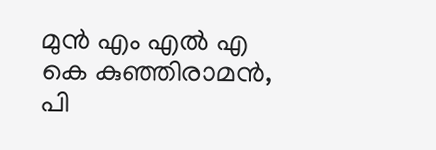മുന്‍ എം എല്‍ എ കെ കുഞ്ഞിരാമന്‍, പി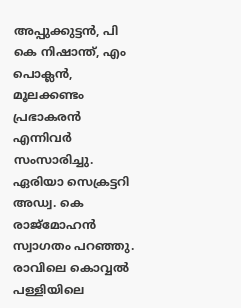അപ്പുക്കുട്ടന്‍, പി കെ നിഷാന്ത്, എം പൊക്ലന്‍, മൂലക്കണ്ടം പ്രഭാകരന്‍ എന്നിവര്‍ സംസാരിച്ചു. ഏരിയാ സെക്രട്ടറി അഡ്വ. കെ രാജ്മോഹന്‍ സ്വാഗതം പറഞ്ഞു. രാവിലെ കൊവ്വല്‍ പള്ളിയിലെ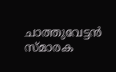ചാത്തുവേട്ടന്‍ സ്മാരക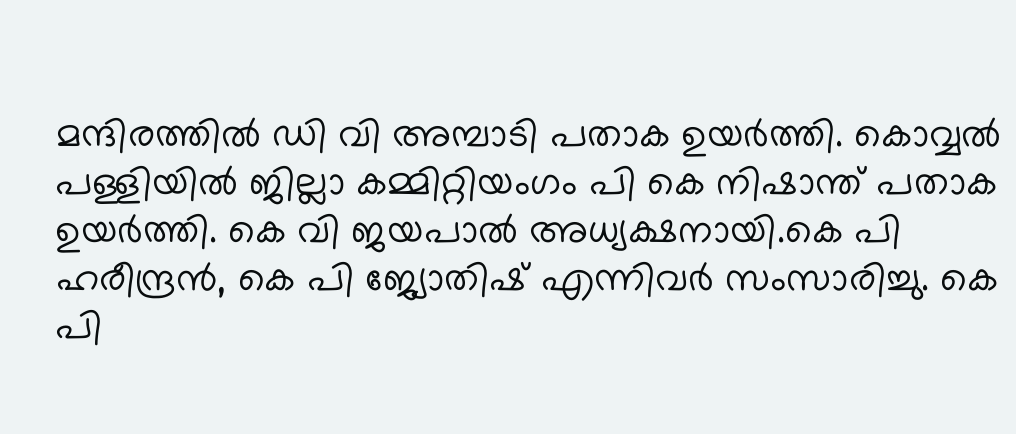മന്ദിരത്തില്‍ ഡി വി അമ്പാടി പതാക ഉയര്‍ത്തി. കൊവ്വല്‍ പള്ളിയില്‍ ജില്ലാ കമ്മിറ്റിയംഗം പി കെ നിഷാന്ത് പതാക ഉയര്‍ത്തി. കെ വി ജയപാല്‍ അധ്യക്ഷനായി.കെ പി ഹരീന്ദ്രന്‍, കെ പി ജ്യോതിഷ് എന്നിവര്‍ സംസാരിച്ചു. കെ പി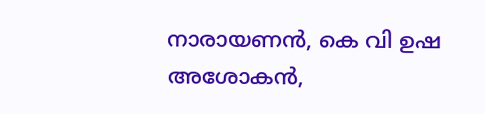നാരായണന്‍, കെ വി ഉഷ അശോകന്‍,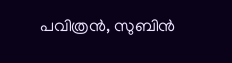പവിത്രന്‍, സുബിന്‍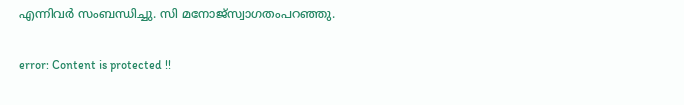എന്നിവര്‍ സംബന്ധിച്ചു. സി മനോജ്സ്വാഗതംപറഞ്ഞു.

error: Content is protected !!